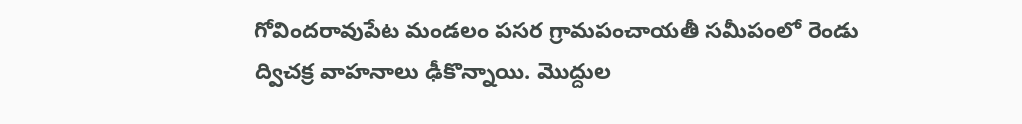గోవిందరావుపేట మండలం పసర గ్రామపంచాయతీ సమీపంలో రెండు ద్విచక్ర వాహనాలు ఢీకొన్నాయి. మొద్దుల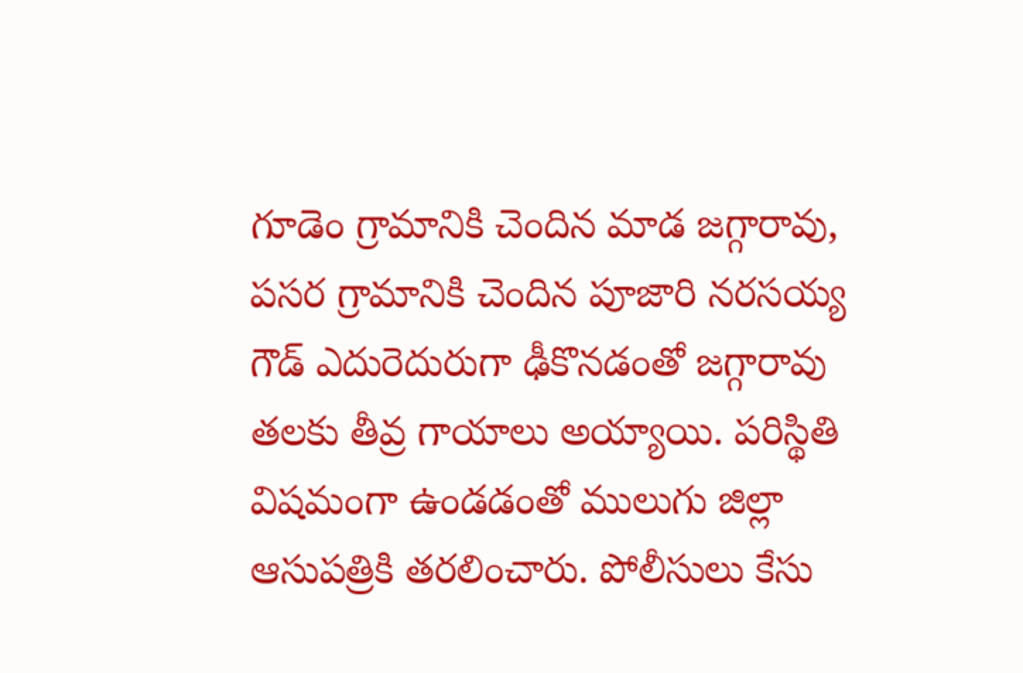గూడెం గ్రామానికి చెందిన మాడ జగ్గారావు, పసర గ్రామానికి చెందిన పూజారి నరసయ్య గౌడ్ ఎదురెదురుగా ఢీకొనడంతో జగ్గారావు తలకు తీవ్ర గాయాలు అయ్యాయి. పరిస్థితి విషమంగా ఉండడంతో ములుగు జిల్లా ఆసుపత్రికి తరలించారు. పోలీసులు కేసు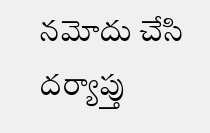నమోదు చేసి దర్యాప్తు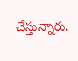చేస్తున్నారు.